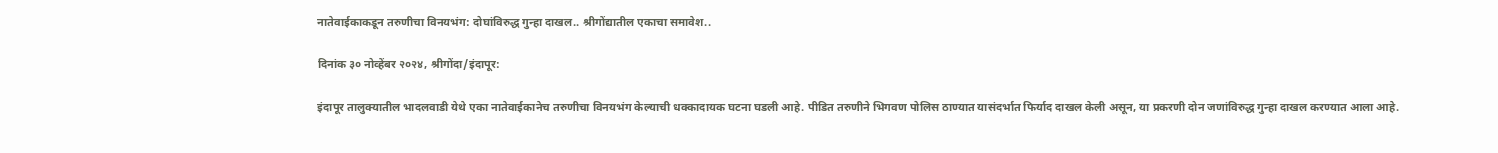नातेवाईकाकडून तरुणीचा विनयभंग: दोघांविरुद्ध गुन्हा दाखल.. श्रीगोंद्यातील एकाचा समावेश..

दिनांक ३० नोव्हेंबर २०२४, श्रीगोंदा/इंदापूर:

इंदापूर तालुक्यातील भादलवाडी येथे एका नातेवाईकानेच तरुणीचा विनयभंग केल्याची धक्कादायक घटना घडली आहे. पीडित तरुणीने भिगवण पोलिस ठाण्यात यासंदर्भात फिर्याद दाखल केली असून, या प्रकरणी दोन जणांविरुद्ध गुन्हा दाखल करण्यात आला आहे.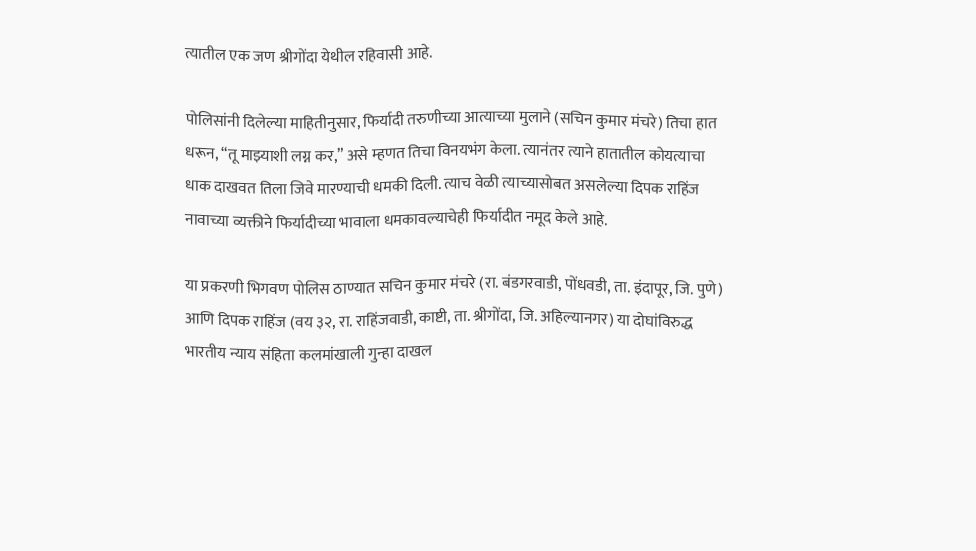त्यातील एक जण श्रीगोंदा येथील रहिवासी आहे.

पोलिसांनी दिलेल्या माहितीनुसार, फिर्यादी तरुणीच्या आत्याच्या मुलाने (सचिन कुमार मंचरे) तिचा हात धरून, “तू माझ्याशी लग्न कर,” असे म्हणत तिचा विनयभंग केला. त्यानंतर त्याने हातातील कोयत्याचा धाक दाखवत तिला जिवे मारण्याची धमकी दिली. त्याच वेळी त्याच्यासोबत असलेल्या दिपक राहिंज नावाच्या व्यक्तीने फिर्यादीच्या भावाला धमकावल्याचेही फिर्यादीत नमूद केले आहे.

या प्रकरणी भिगवण पोलिस ठाण्यात सचिन कुमार मंचरे (रा. बंडगरवाडी, पोंधवडी, ता. इंदापूर, जि. पुणे) आणि दिपक राहिंज (वय ३२, रा. राहिंजवाडी, काष्टी, ता. श्रीगोंदा, जि. अहिल्यानगर) या दोघांविरुद्ध भारतीय न्याय संहिता कलमांखाली गुन्हा दाखल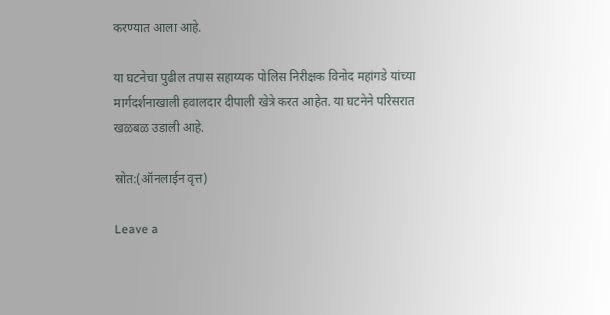करण्यात आला आहे.

या घटनेचा पुढील तपास सहाय्यक पोलिस निरीक्षक विनोद महांगडे यांच्या मार्गदर्शनाखाली हवालदार दीपाली खेत्रे करत आहेत. या घटनेने परिसरात खळबळ उडाली आहे.

स्रोत:(ऑनलाईन वृत्त)

Leave a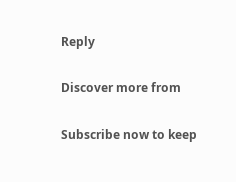Reply

Discover more from

Subscribe now to keep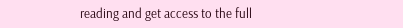reading and get access to the full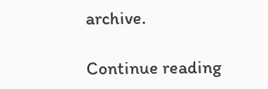archive.

Continue reading